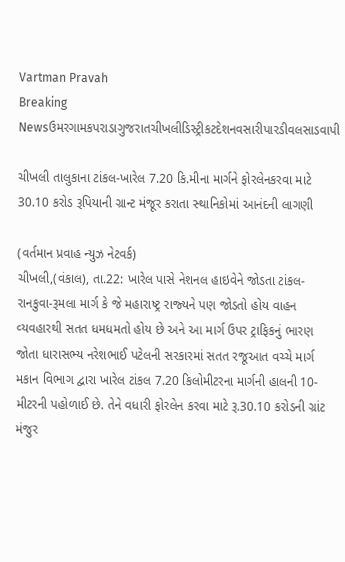Vartman Pravah
Breaking Newsઉમરગામકપરાડાગુજરાતચીખલીડિસ્ટ્રીકટદેશનવસારીપારડીવલસાડવાપી

ચીખલી તાલુકાના ટાંકલ-ખારેલ 7.20 કિ.મીના માર્ગને ફોરલેનકરવા માટે 30.10 કરોડ રૂપિયાની ગ્રાન્‍ટ મંજૂર કરાતા સ્‍થાનિકોમાં આનંદની લાગણી

(વર્તમાન પ્રવાહ ન્‍યુઝ નેટવર્ક)
ચીખલી,(વંકાલ), તા.22: ખારેલ પાસે નેશનલ હાઇવેને જોડતા ટાંકલ-રાનકુવા-રૂમલા માર્ગ કે જે મહારાષ્‍ટ્ર રાજ્‍યને પણ જોડતો હોય વાહન વ્‍યવહારથી સતત ધમધમતો હોય છે અને આ માર્ગ ઉપર ટ્રાફિકનું ભારણ જોતા ધારાસભ્‍ય નરેશભાઈ પટેલની સરકારમાં સતત રજૂઆત વચ્‍ચે માર્ગ મકાન વિભાગ દ્વારા ખારેલ ટાંકલ 7.20 કિલોમીટરના માર્ગની હાલની 10-મીટરની પહોળાઈ છે. તેને વધારી ફોરલેન કરવા માટે રૂ.30.10 કરોડની ગ્રાંટ મંજુર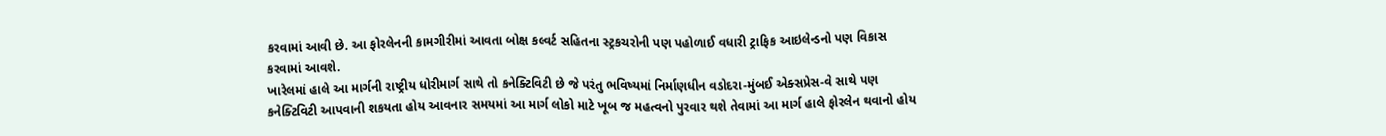કરવામાં આવી છે. આ ફોરલેનની કામગીરીમાં આવતા બોક્ષ કલ્‍વર્ટ સહિતના સ્‍ટ્રકચરોની પણ પહોળાઈ વધારી ટ્રાફિક આઇલેન્‍ડનો પણ વિકાસ કરવામાં આવશે.
ખારેલમાં હાલે આ માર્ગની રાષ્‍ટ્રીય ધોરીમાર્ગ સાથે તો કનેક્‍ટિવિટી છે જે પરંતુ ભવિષ્‍યમાં નિર્માણધીન વડોદરા-મુંબઈ એક્‍સપ્રેસ-વે સાથે પણ કનેક્‍ટિવિટી આપવાની શકયતા હોય આવનાર સમયમાં આ માર્ગ લોકો માટે ખૂબ જ મહત્‍વનો પુરવાર થશે તેવામાં આ માર્ગ હાલે ફોરલેન થવાનો હોય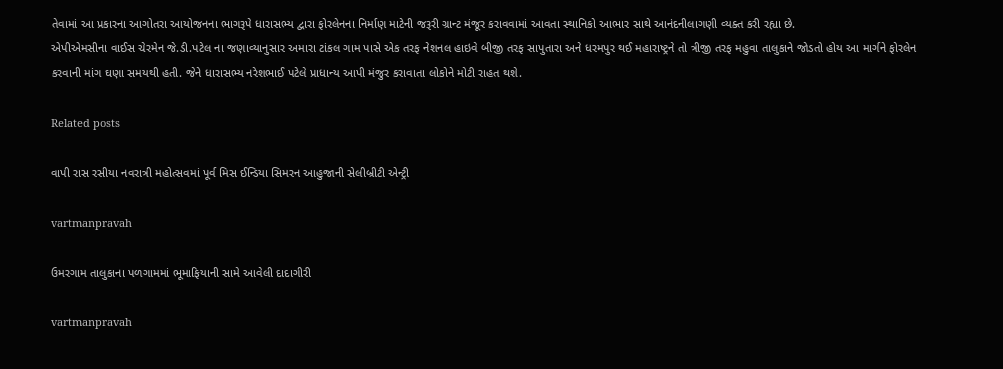તેવામાં આ પ્રકારના આગોતરા આયોજનના ભાગરૂપે ધારાસભ્‍ય દ્વારા ફોરલેનના નિર્માણ માટેની જરૂરી ગ્રાન્‍ટ મંજૂર કરાવવામાં આવતા સ્‍થાનિકો આભાર સાથે આનંદનીલાગણી વ્‍યક્‍ત કરી રહ્યા છે.
એપીએમસીના વાઈસ ચેરમેન જે.ડી.પટેલ ના જણાવ્‍યાનુસાર અમારા ટાંકલ ગામ પાસે એક તરફ નેશનલ હાઇવે બીજી તરફ સાપુતારા અને ધરમપુર થઈ મહારાષ્‍ટ્રને તો ત્રીજી તરફ મહુવા તાલુકાને જોડતો હોય આ માર્ગને ફોરલેન કરવાની માંગ ઘણા સમયથી હતી. જેને ધારાસભ્‍ય નરેશભાઈ પટેલે પ્રાધાન્‍ય આપી મંજુર કરાવાતા લોકોને મોટી રાહત થશે.

Related posts

વાપી રાસ રસીયા નવરાત્રી મહોત્‍સવમાં પૂર્વ મિસ ઈન્‍ડિયા સિમરન આહુજાની સેલીબ્રીટી એન્‍ટ્રી

vartmanpravah

ઉમરગામ તાલુકાના પળગામમાં ભૂમાફિયાની સામે આવેલી દાદાગીરી

vartmanpravah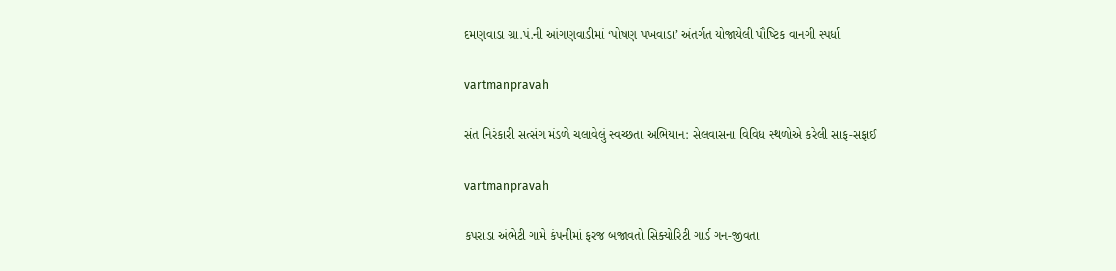દમણવાડા ગ્રા.પં.ની આંગણવાડીમાં ‘પોષણ પખવાડા’ અંતર્ગત યોજાયેલી પૌષ્‍ટિક વાનગી સ્‍પર્ધા

vartmanpravah

સંત નિરંકારી સત્‍સંગ મંડળે ચલાવેલું સ્‍વચ્‍છતા અભિયાન: સેલવાસના વિવિધ સ્‍થળોએ કરેલી સાફ-સફાઈ

vartmanpravah

કપરાડા અંભેટી ગામે કંપનીમાં ફરજ બજાવતો સિક્‍યોરિટી ગાર્ડ ગન-જીવતા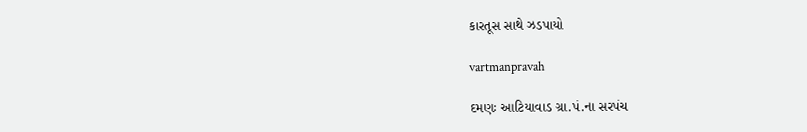કારતૂસ સાથે ઝડપાયો

vartmanpravah

દમણઃ આટિયાવાડ ગ્રા.પં.ના સરપંચ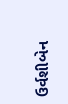ઉર્વશીબેન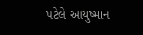પટેલે આયુષ્‍માન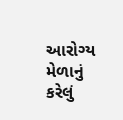આરોગ્‍ય મેળાનું કરેલું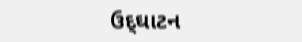ઉદ્‌ઘાટન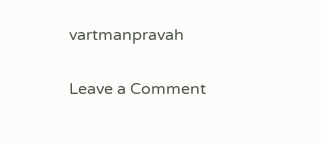vartmanpravah

Leave a Comment